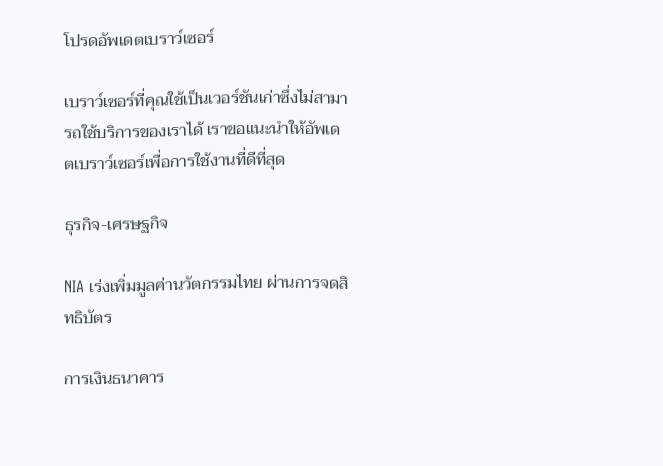โปรดอัพเดตเบราว์เซอร์

เบราว์เซอร์ที่คุณใช้เป็นเวอร์ชันเก่าซึ่งไม่สามารถใช้บริการของเราได้ เราขอแนะนำให้อัพเดตเบราว์เซอร์เพื่อการใช้งานที่ดีที่สุด

ธุรกิจ-เศรษฐกิจ

NIA เร่งเพิ่มมูลค่านวัตกรรมไทย ผ่านการจดสิทธิบัตร

การเงินธนาคาร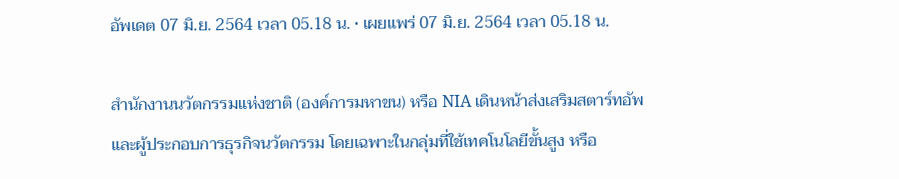อัพเดต 07 มิ.ย. 2564 เวลา 05.18 น. • เผยแพร่ 07 มิ.ย. 2564 เวลา 05.18 น.

สำนักงานนวัตกรรมแห่งชาติ (องค์การมหาขน) หรือ NIA เดินหน้าส่งเสริมสตาร์ทอัพและผู้ประกอบการธุรกิจนวัตกรรม โดยเฉพาะในกลุ่มที่ใช้เทคโนโลยีขั้นสูง หรือ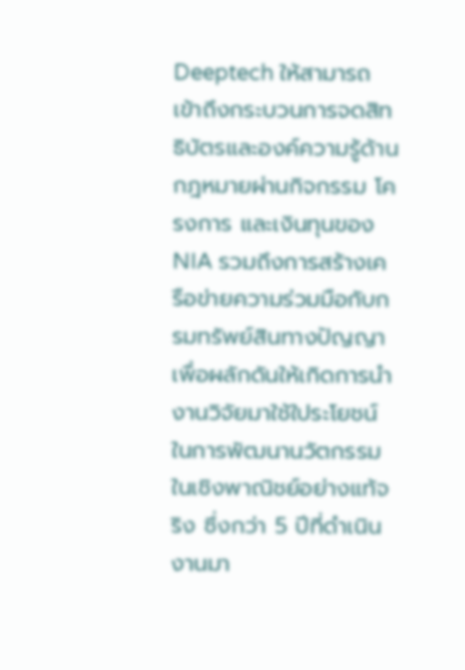Deeptech ให้สามารถเข้าถึงกระบวนการจดสิทธิบัตรและองค์ความรู้ด้านกฎหมายผ่านกิจกรรม โครงการ และเงินทุนของ NIA รวมถึงการสร้างเครือข่ายความร่วมมือกับกรมทรัพย์สินทางปัญญา เพื่อผลักดันให้เกิดการนำงานวิจัยมาใช้ใประโยชน์ในการพัฒนานวัตกรรมในเชิงพาณิชย์อย่างแท้จริง ซึ่งกว่า 5 ปีที่ดำเนินงานมา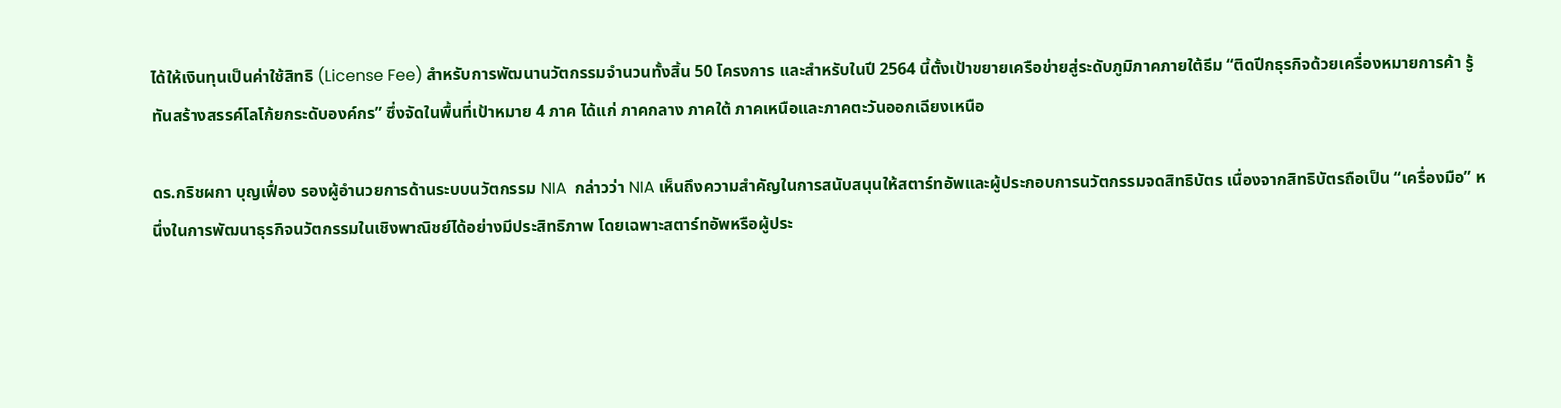ได้ให้เงินทุนเป็นค่าใช้สิทธิ (License Fee) สำหรับการพัฒนานวัตกรรมจำนวนทั้งสิ้น 50 โครงการ และสำหรับในปี 2564 นี้ตั้งเป้าขยายเครือข่ายสู่ระดับภูมิภาคภายใต้ธีม “ติดปีกธุรกิจด้วยเครื่องหมายการค้า รู้ทันสร้างสรรค์โลโก้ยกระดับองค์กร” ซึ่งจัดในพื้นที่เป้าหมาย 4 ภาค ได้แก่ ภาคกลาง ภาคใต้ ภาคเหนือและภาคตะวันออกเฉียงเหนือ

ดร.กริชผกา บุญเฟื่อง รองผู้อำนวยการด้านระบบนวัตกรรม NIA  กล่าวว่า NIA เห็นถึงความสำคัญในการสนับสนุนให้สตาร์ทอัพและผู้ประกอบการนวัตกรรมจดสิทธิบัตร เนื่องจากสิทธิบัตรถือเป็น “เครื่องมือ” หนึ่งในการพัฒนาธุรกิจนวัตกรรมในเชิงพาณิชย์ได้อย่างมีประสิทธิภาพ โดยเฉพาะสตาร์ทอัพหรือผู้ประ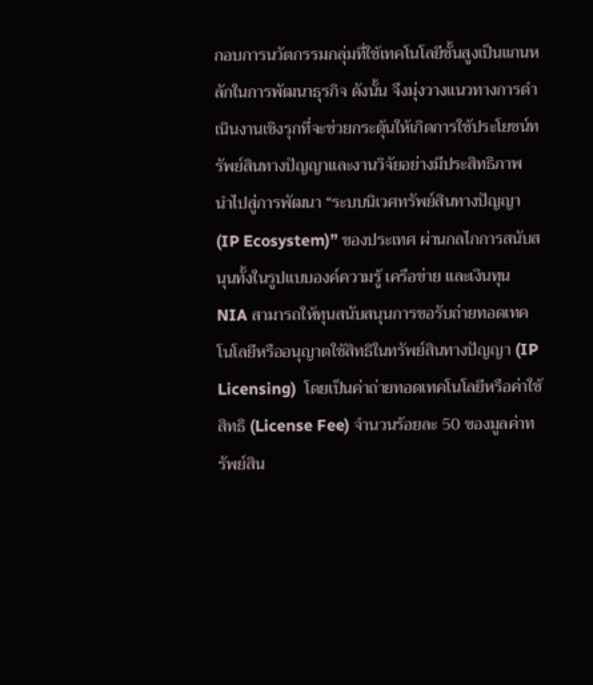กอบการนวัตกรรมกลุ่มที่ใช้เทคโนโลยีชั้นสูงเป็นแกนหลักในการพัฒนาธุรกิจ ดังนั้น จึงมุ่งวางแนวทางการดำเนินงานเชิงรุกที่จะช่วยกระตุ้นให้เกิดการใช้ประโยชน์ทรัพย์สินทางปัญญาและงานวิจัยอย่างมีประสิทธิภาพ นำไปสู่การพัฒนา “ระบบนิเวศทรัพย์สินทางปัญญา (IP Ecosystem)” ของประเทศ ผ่านกลไกการสนับสนุนทั้งในรูปแบบองค์ความรู้ เครือข่าย และเงินทุน NIA สามารถให้ทุนสนับสนุนการขอรับถ่ายทอดเทคโนโลยีหรืออนุญาตใช้สิทธิในทรัพย์สินทางปัญญา (IP Licensing)  โดยเป็นค่าถ่ายทอดเทคโนโลยีหรือค่าใช้สิทธิ (License Fee) จำนวนร้อยละ 50 ของมูลค่าทรัพย์สิน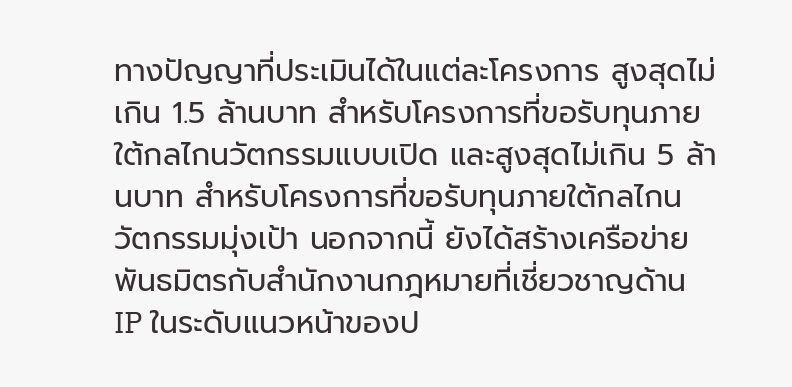ทางปัญญาที่ประเมินได้ในแต่ละโครงการ สูงสุดไม่เกิน 1.5 ล้านบาท สำหรับโครงการที่ขอรับทุนภายใต้กลไกนวัตกรรมแบบเปิด และสูงสุดไม่เกิน 5 ล้านบาท สำหรับโครงการที่ขอรับทุนภายใต้กลไกนวัตกรรมมุ่งเป้า นอกจากนี้ ยังได้สร้างเครือข่ายพันธมิตรกับสำนักงานกฎหมายที่เชี่ยวชาญด้าน IP ในระดับแนวหน้าของป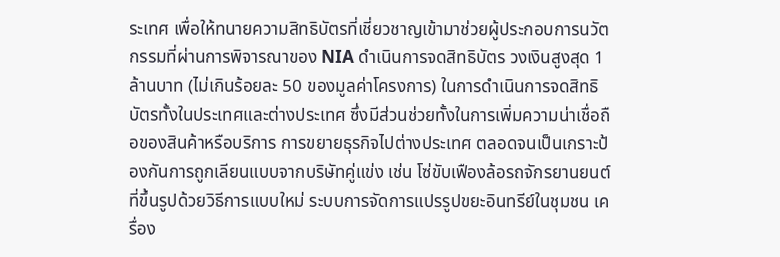ระเทศ เพื่อให้ทนายความสิทธิบัตรที่เชี่ยวชาญเข้ามาช่วยผู้ประกอบการนวัตกรรมที่ผ่านการพิจารณาของ NIA ดำเนินการจดสิทธิบัตร วงเงินสูงสุด 1 ล้านบาท (ไม่เกินร้อยละ 50 ของมูลค่าโครงการ) ในการดำเนินการจดสิทธิบัตรทั้งในประเทศและต่างประเทศ ซึ่งมีส่วนช่วยทั้งในการเพิ่มความน่าเชื่อถือของสินค้าหรือบริการ การขยายธุรกิจไปต่างประเทศ ตลอดจนเป็นเกราะป้องกันการถูกเลียนแบบจากบริษัทคู่แข่ง เช่น โซ่ขับเฟืองล้อรถจักรยานยนต์ที่ขึ้นรูปด้วยวิธีการแบบใหม่ ระบบการจัดการแปรรูปขยะอินทรีย์ในชุมชน เครื่อง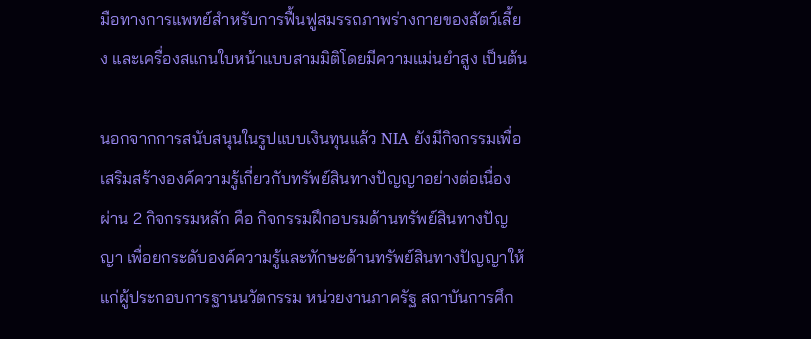มือทางการแพทย์สำหรับการฟื้นฟูสมรรถภาพร่างกายของสัตว์เลี้ยง และเครื่องสแกนใบหน้าแบบสามมิติโดยมีความแม่นยำสูง เป็นต้น

นอกจากการสนับสนุนในรูปแบบเงินทุนแล้ว NIA ยังมีกิจกรรมเพื่อเสริมสร้างองค์ความรู้เกี่ยวกับทรัพย์สินทางปัญญาอย่างต่อเนื่องผ่าน 2 กิจกรรมหลัก คือ กิจกรรมฝึกอบรมด้านทรัพย์สินทางปัญญา เพื่อยกระดับองค์ความรู้และทักษะด้านทรัพย์สินทางปัญญาให้แก่ผู้ประกอบการฐานนวัตกรรม หน่วยงานภาครัฐ สถาบันการศึก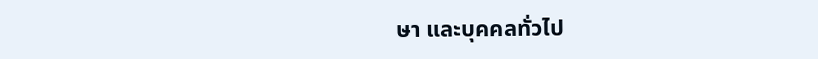ษา และบุคคลทั่วไป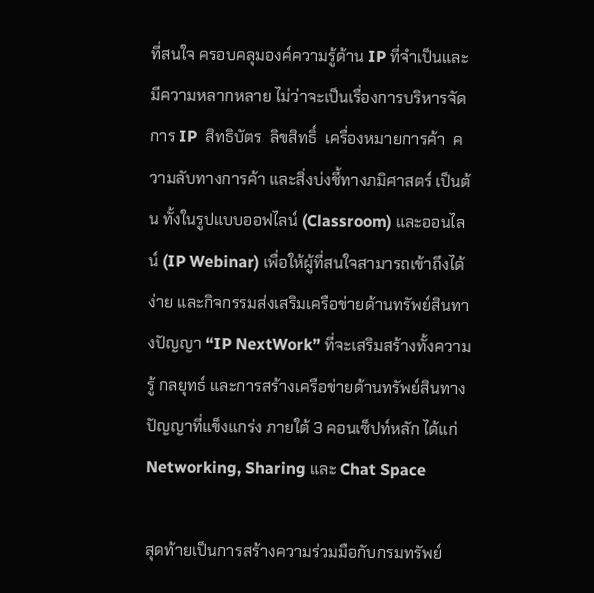ที่สนใจ ครอบคลุมองค์ความรู้ด้าน IP ที่จำเป็นและมีความหลากหลาย ไม่ว่าจะเป็นเรื่องการบริหารจัดการ IP  สิทธิบัตร  ลิขสิทธิ์  เครื่องหมายการค้า  ความลับทางการค้า และสิ่งบ่งชี้ทางภมิศาสตร์ เป็นต้น ทั้งในรูปแบบออฟไลน์ (Classroom) และออนไลน์ (IP Webinar) เพื่อให้ผู้ที่สนใจสามารถเข้าถึงได้ง่าย และกิจกรรมส่งเสริมเครือข่ายด้านทรัพย์สินทางปัญญา “IP NextWork” ที่จะเสริมสร้างทั้งความรู้ กลยุทธ์ และการสร้างเครือข่ายด้านทรัพย์สินทางปัญญาที่แข็งแกร่ง ภายใต้ 3 คอนเซ็ปท์หลัก ได้แก่ Networking, Sharing และ Chat Space

สุดท้ายเป็นการสร้างความร่วมมือกับกรมทรัพย์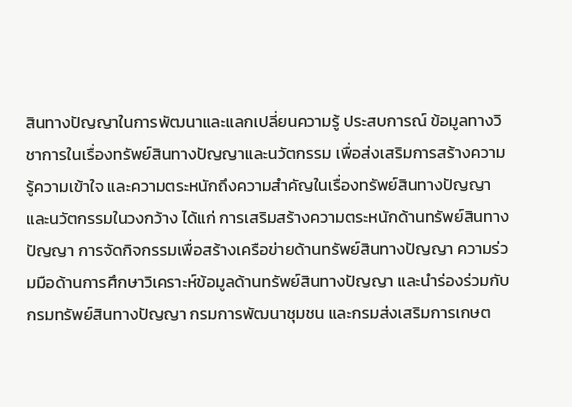สินทางปัญญาในการพัฒนาและแลกเปลี่ยนความรู้ ประสบการณ์ ข้อมูลทางวิชาการในเรื่องทรัพย์สินทางปัญญาและนวัตกรรม เพื่อส่งเสริมการสร้างความรู้ความเข้าใจ และความตระหนักถึงความสำคัญในเรื่องทรัพย์สินทางปัญญาและนวัตกรรมในวงกว้าง ได้แก่ การเสริมสร้างความตระหนักด้านทรัพย์สินทางปัญญา การจัดกิจกรรมเพื่อสร้างเครือข่ายด้านทรัพย์สินทางปัญญา ความร่วมมือด้านการศึกษาวิเคราะห์ข้อมูลด้านทรัพย์สินทางปัญญา และนำร่องร่วมกับกรมทรัพย์สินทางปัญญา กรมการพัฒนาชุมชน และกรมส่งเสริมการเกษต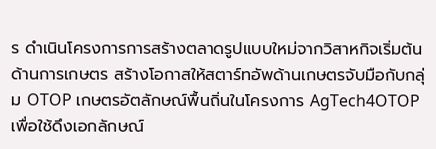ร ดำเนินโครงการการสร้างตลาดรูปแบบใหม่จากวิสาหกิจเริ่มต้นด้านการเกษตร สร้างโอกาสให้สตาร์ทอัพด้านเกษตรจับมือกับกลุ่ม OTOP เกษตรอัตลักษณ์พื้นถิ่นในโครงการ AgTech4OTOP เพื่อใช้ดึงเอกลักษณ์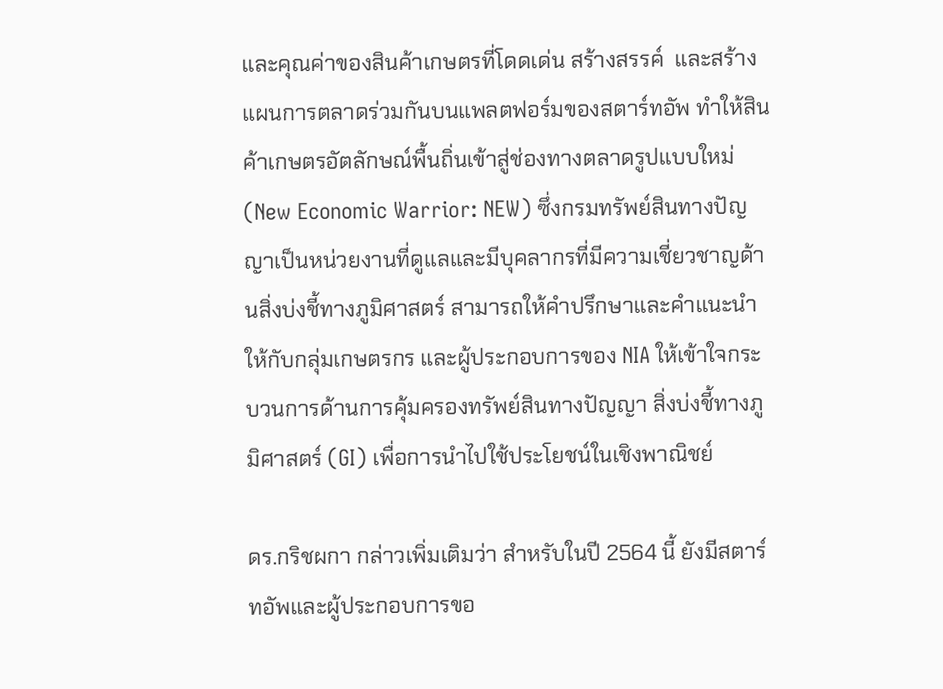และคุณค่าของสินค้าเกษตรที่โดดเด่น สร้างสรรค์  และสร้างแผนการตลาดร่วมกันบนแพลตฟอร์มของสตาร์ทอัพ ทำให้สินค้าเกษตรอัตลักษณ์พื้นถิ่นเข้าสู่ช่องทางตลาดรูปแบบใหม่ (New Economic Warrior: NEW) ซึ่งกรมทรัพย์สินทางปัญญาเป็นหน่วยงานที่ดูแลและมีบุคลากรที่มีความเชี่ยวชาญด้านสิ่งบ่งชี้ทางภูมิศาสตร์ สามารถให้คำปรึกษาและคำแนะนำให้กับกลุ่มเกษตรกร และผู้ประกอบการของ NIA ให้เข้าใจกระบวนการด้านการคุ้มครองทรัพย์สินทางปัญญา สิ่งบ่งชี้ทางภูมิศาสตร์ (GI) เพื่อการนำไปใช้ประโยชน์ในเชิงพาณิชย์

ดร.กริชผกา กล่าวเพิ่มเติมว่า สำหรับในปี 2564 นี้ ยังมีสตาร์ทอัพและผู้ประกอบการขอ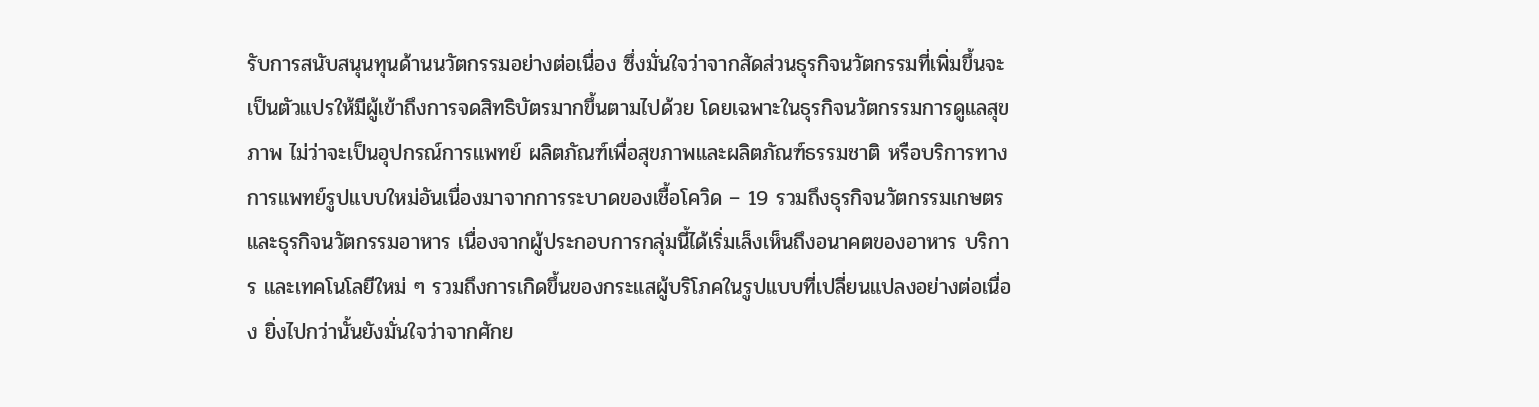รับการสนับสนุนทุนด้านนวัตกรรมอย่างต่อเนื่อง ซึ่งมั่นใจว่าจากสัดส่วนธุรกิจนวัตกรรมที่เพิ่มขึ้นจะเป็นตัวแปรให้มีผู้เข้าถึงการจดสิทธิบัตรมากขึ้นตามไปด้วย โดยเฉพาะในธุรกิจนวัตกรรมการดูแลสุขภาพ ไม่ว่าจะเป็นอุปกรณ์การแพทย์ ผลิตภัณฑ์เพื่อสุขภาพและผลิตภัณฑ์ธรรมชาติ หรือบริการทางการแพทย์รูปแบบใหม่อันเนื่องมาจากการระบาดของเชื้อโควิด – 19 รวมถึงธุรกิจนวัตกรรมเกษตร และธุรกิจนวัตกรรมอาหาร เนื่องจากผู้ประกอบการกลุ่มนี้ได้เริ่มเล็งเห็นถึงอนาคตของอาหาร บริการ และเทคโนโลยีใหม่ ๆ รวมถึงการเกิดขึ้นของกระแสผู้บริโภคในรูปแบบที่เปลี่ยนแปลงอย่างต่อเนื่อง ยิ่งไปกว่านั้นยังมั่นใจว่าจากศักย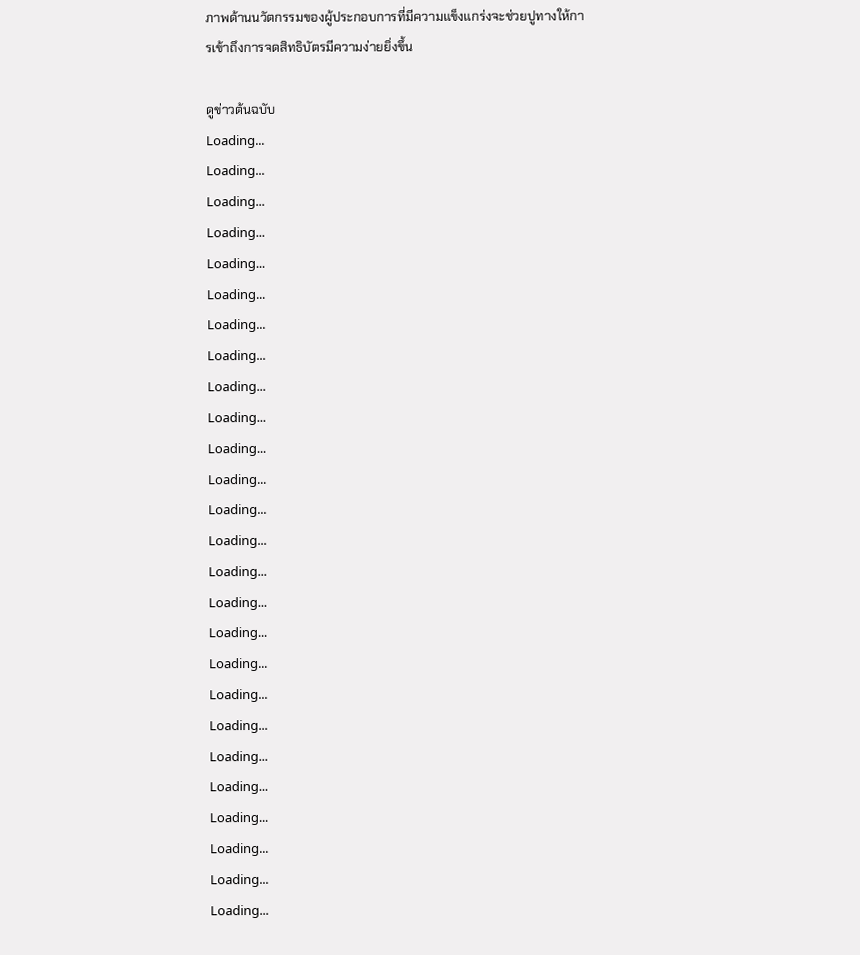ภาพด้านนวัตกรรมของผู้ประกอบการที่มีความแข็งแกร่งจะช่วยปูทางให้การเข้าถึงการจดสิทธิบัตรมีความง่ายยิ่งขึ้น

ดูข่าวต้นฉบับ
Loading...
Loading...
Loading...
Loading...
Loading...
Loading...
Loading...
Loading...
Loading...
Loading...
Loading...
Loading...
Loading...
Loading...
Loading...
Loading...
Loading...
Loading...
Loading...
Loading...
Loading...
Loading...
Loading...
Loading...
Loading...
Loading...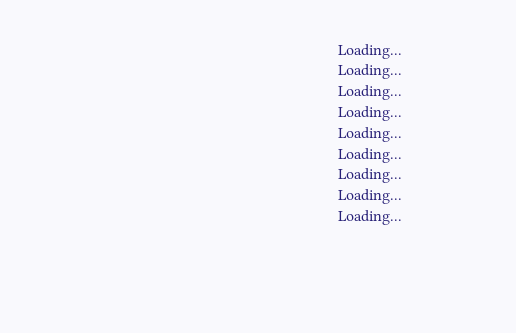Loading...
Loading...
Loading...
Loading...
Loading...
Loading...
Loading...
Loading...
Loading...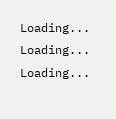Loading...
Loading...
Loading...